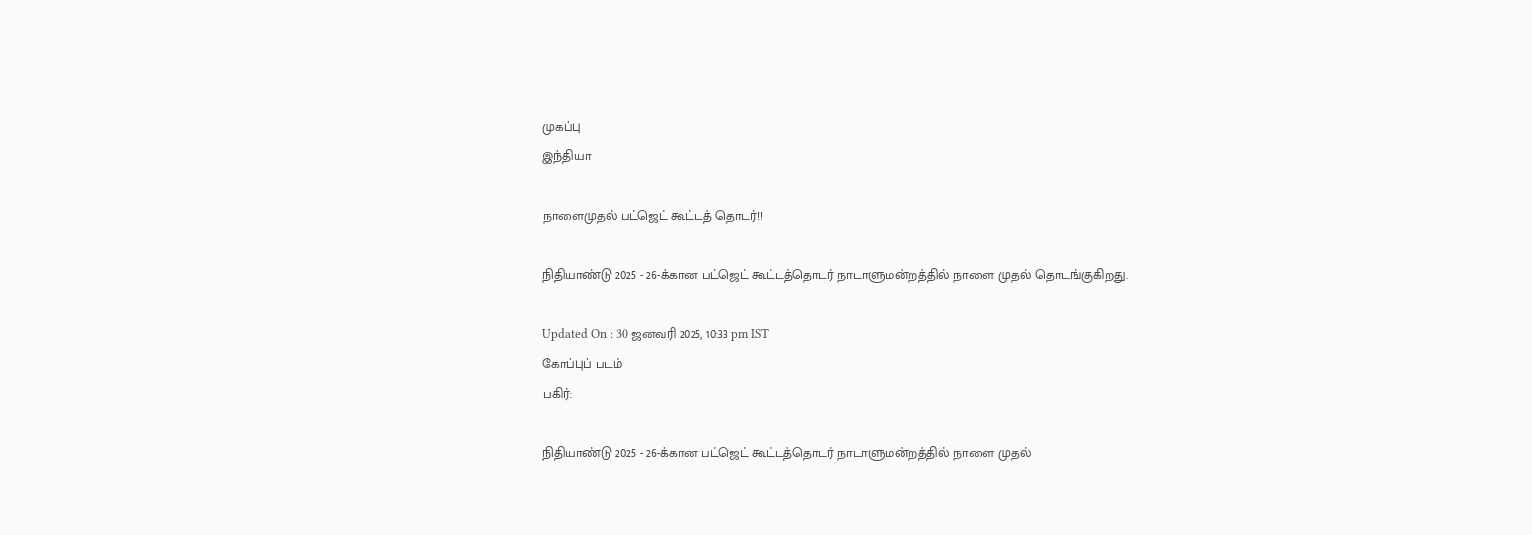முகப்பு
இந்தியா

நாளைமுதல் பட்ஜெட் கூட்டத் தொடர்!!

நிதியாண்டு 2025 - 26-க்கான பட்ஜெட் கூட்டத்தொடர் நாடாளுமன்றத்தில் நாளை முதல் தொடங்குகிறது.

Updated On : 30 ஜனவரி 2025, 10:33 pm IST
கோப்புப் படம்
பகிர்:

நிதியாண்டு 2025 - 26-க்கான பட்ஜெட் கூட்டத்தொடர் நாடாளுமன்றத்தில் நாளை முதல்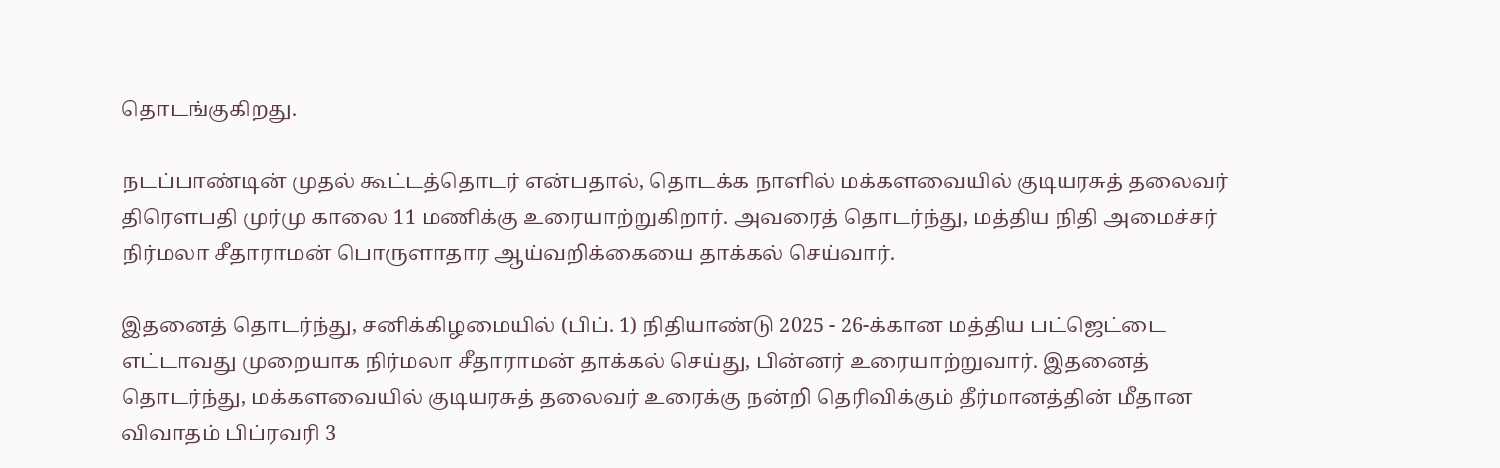தொடங்குகிறது.

நடப்பாண்டின் முதல் கூட்டத்தொடர் என்பதால், தொடக்க நாளில் மக்களவையில் குடியரசுத் தலைவர் திரௌபதி முர்மு காலை 11 மணிக்கு உரையாற்றுகிறார். அவரைத் தொடர்ந்து, மத்திய நிதி அமைச்சர் நிர்மலா சீதாராமன் பொருளாதார ஆய்வறிக்கையை தாக்கல் செய்வார்.

இதனைத் தொடர்ந்து, சனிக்கிழமையில் (பிப். 1) நிதியாண்டு 2025 - 26-க்கான மத்திய பட்ஜெட்டை எட்டாவது முறையாக நிர்மலா சீதாராமன் தாக்கல் செய்து, பின்னர் உரையாற்றுவார். இதனைத் தொடர்ந்து, மக்களவையில் குடியரசுத் தலைவர் உரைக்கு நன்றி தெரிவிக்கும் தீர்மானத்தின் மீதான விவாதம் பிப்ரவரி 3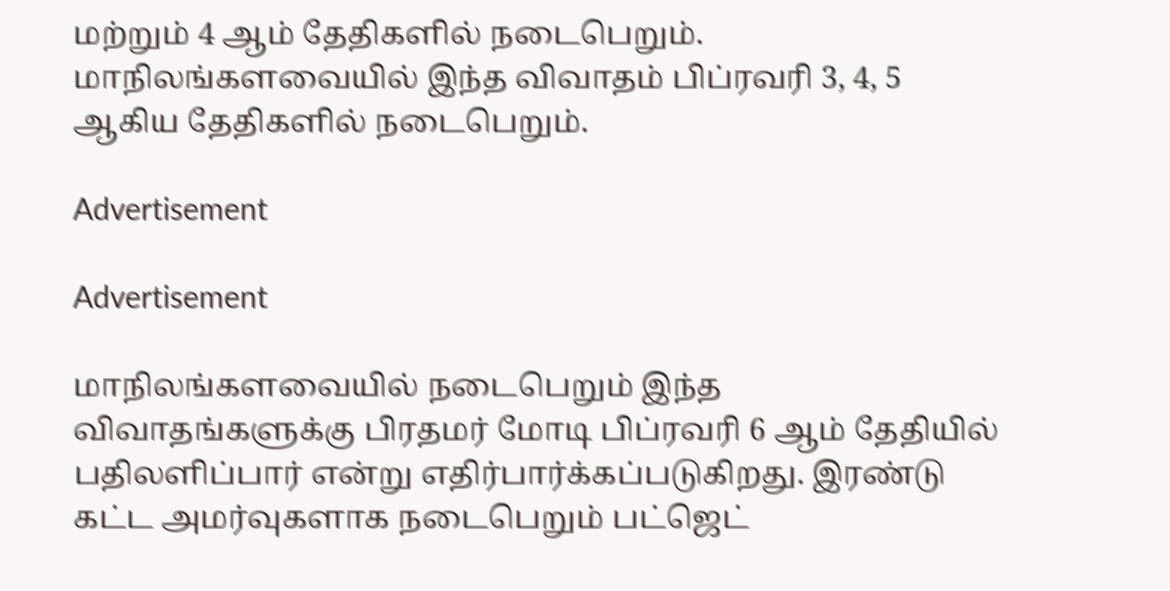மற்றும் 4 ஆம் தேதிகளில் நடைபெறும். மாநிலங்களவையில் இந்த விவாதம் பிப்ரவரி 3, 4, 5 ஆகிய தேதிகளில் நடைபெறும்.

Advertisement

Advertisement

மாநிலங்களவையில் நடைபெறும் இந்த விவாதங்களுக்கு பிரதமர் மோடி பிப்ரவரி 6 ஆம் தேதியில் பதிலளிப்பார் என்று எதிர்பார்க்கப்படுகிறது. இரண்டு கட்ட அமர்வுகளாக நடைபெறும் பட்ஜெட்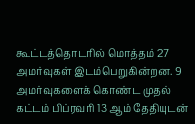கூட்டத்தொடரில் மொத்தம் 27 அமர்வுகள் இடம்பெறுகின்றன. 9 அமர்வுகளைக் கொண்ட முதல் கட்டம் பிப்ரவரி 13 ஆம் தேதியுடன்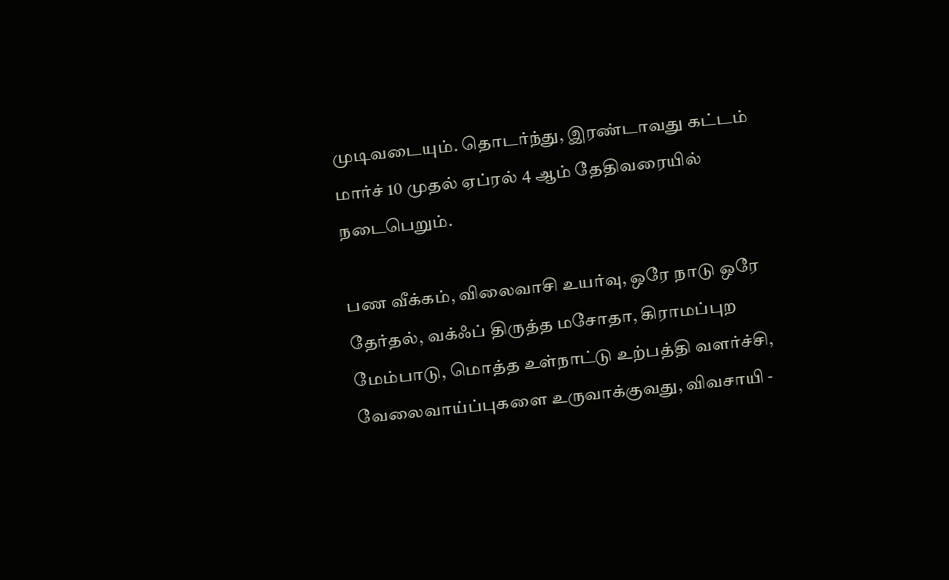முடிவடையும். தொடர்ந்து, இரண்டாவது கட்டம் மார்ச் 10 முதல் ஏப்ரல் 4 ஆம் தேதிவரையில் நடைபெறும்.

பண வீக்கம், விலைவாசி உயர்வு, ஒரே நாடு ஒரே தேர்தல், வக்ஃப் திருத்த மசோதா, கிராமப்புற மேம்பாடு, மொத்த உள்நாட்டு உற்பத்தி வளர்ச்சி, வேலைவாய்ப்புகளை உருவாக்குவது, விவசாயி -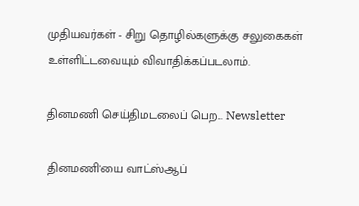முதியவர்கள் - சிறு தொழில்களுக்கு சலுகைகள் உள்ளிட்டவையும் விவாதிக்கப்படலாம்.

தினமணி செய்திமடலைப் பெற... Newsletter

தினமணி'யை வாட்ஸ்ஆப்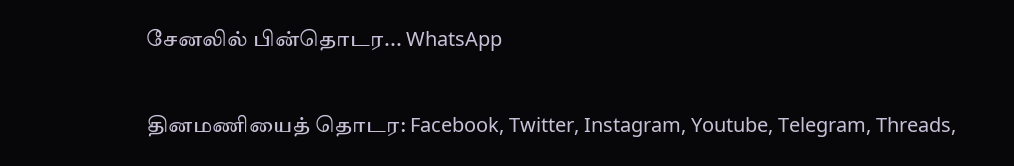சேனலில் பின்தொடர... WhatsApp

தினமணியைத் தொடர: Facebook, Twitter, Instagram, Youtube, Telegram, Threads,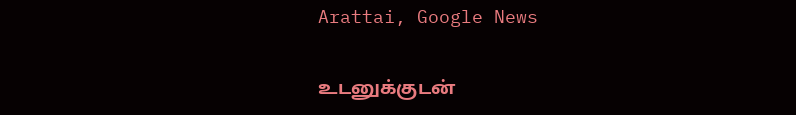Arattai, Google News

உடனுக்குடன்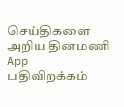செய்திகளை அறிய தினமணி App பதிவிறக்கம்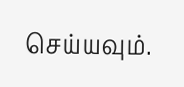செய்யவும்.